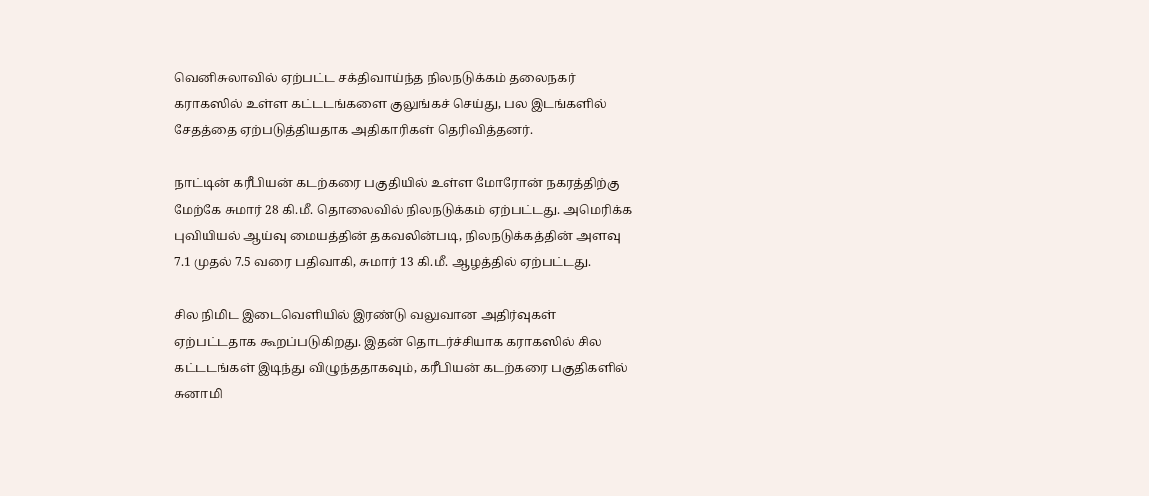வெனிசுலாவில் ஏற்பட்ட சக்திவாய்ந்த நிலநடுக்கம் தலைநகர் கராகஸில் உள்ள கட்டடங்களை குலுங்கச் செய்து, பல இடங்களில் சேதத்தை ஏற்படுத்தியதாக அதிகாரிகள் தெரிவித்தனர்.

நாட்டின் கரீபியன் கடற்கரை பகுதியில் உள்ள மோரோன் நகரத்திற்கு மேற்கே சுமார் 28 கி.மீ. தொலைவில் நிலநடுக்கம் ஏற்பட்டது. அமெரிக்க புவியியல் ஆய்வு மையத்தின் தகவலின்படி, நிலநடுக்கத்தின் அளவு 7.1 முதல் 7.5 வரை பதிவாகி, சுமார் 13 கி.மீ. ஆழத்தில் ஏற்பட்டது.

சில நிமிட இடைவெளியில் இரண்டு வலுவான அதிர்வுகள் ஏற்பட்டதாக கூறப்படுகிறது. இதன் தொடர்ச்சியாக கராகஸில் சில கட்டடங்கள் இடிந்து விழுந்ததாகவும், கரீபியன் கடற்கரை பகுதிகளில் சுனாமி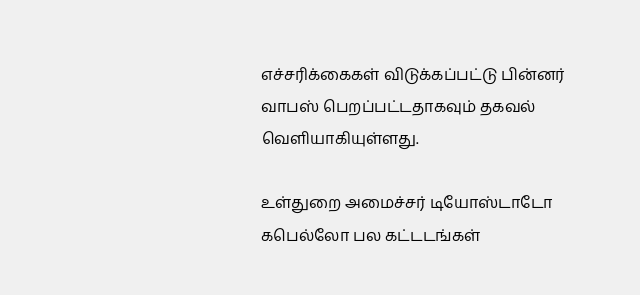எச்சரிக்கைகள் விடுக்கப்பட்டு பின்னர் வாபஸ் பெறப்பட்டதாகவும் தகவல் வெளியாகியுள்ளது.

உள்துறை அமைச்சர் டியோஸ்டாடோ கபெல்லோ பல கட்டடங்கள்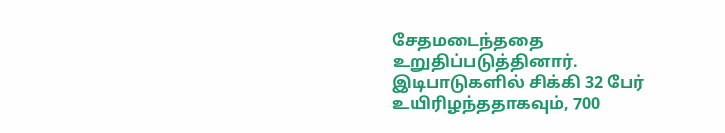சேதமடைந்ததை உறுதிப்படுத்தினார். இடிபாடுகளில் சிக்கி 32 பேர் உயிரிழந்ததாகவும், 700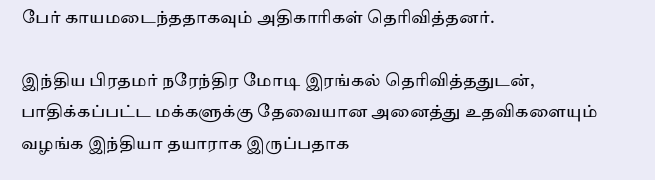பேர் காயமடைந்ததாகவும் அதிகாரிகள் தெரிவித்தனர்.

இந்திய பிரதமர் நரேந்திர மோடி இரங்கல் தெரிவித்ததுடன், பாதிக்கப்பட்ட மக்களுக்கு தேவையான அனைத்து உதவிகளையும் வழங்க இந்தியா தயாராக இருப்பதாக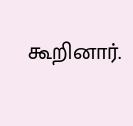கூறினார்.